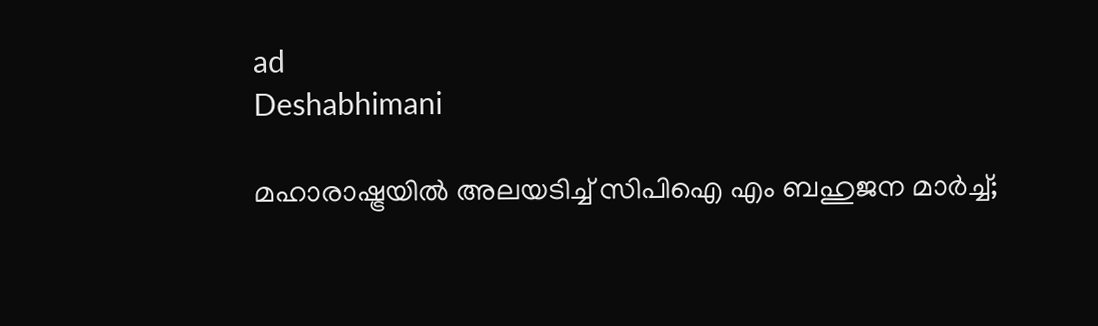ad
Deshabhimani

മഹാരാഷ്ട്രയിൽ അലയടിച്ച് സിപിഐ എം ബഹുജന മാർച്ച്‌;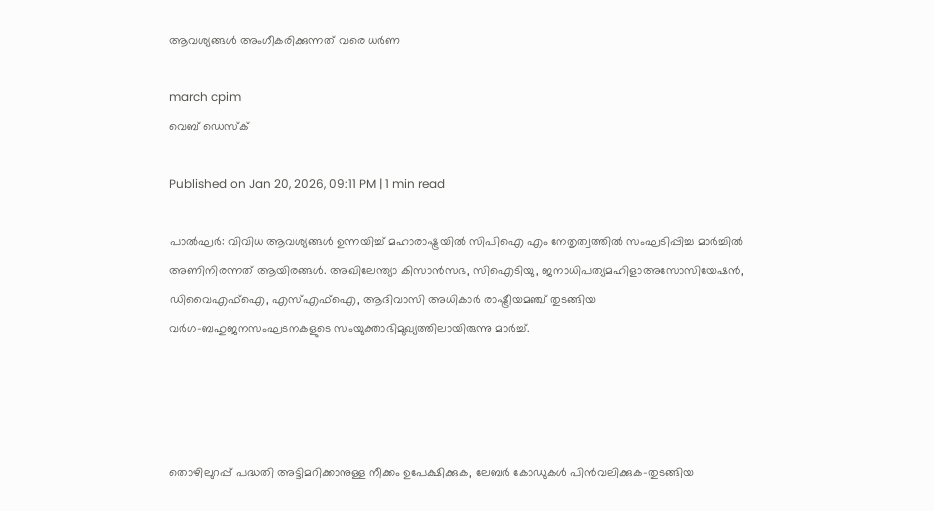ആവശ്യങ്ങൾ അംഗീകരിക്കുന്നത്‌ വരെ ധർണ

march cpim
വെബ് ഡെസ്ക്

Published on Jan 20, 2026, 09:11 PM | 1 min read

പാൽഘർ: വിവിധ ആവശ്യങ്ങൾ ഉന്നയിച്ച് മഹാരാഷ്ട്രയിൽ സിപിഐ എം നേതൃത്വത്തിൽ സംഘടിപ്പിച്ച മാർച്ചിൽ അണിനിരന്നത് ആയിരങ്ങൾ. അഖിലേന്ത്യാ കിസാൻസഭ, സിഐടിയു, ജനാധിപത്യമഹിളാഅസോസിയേഷൻ, ഡിവൈഎഫ്‌ഐ, എസ്‌എഫ്‌ഐ, ആദിവാസി അധികാർ രാഷ്ട്രീയമഞ്ച്‌ തുടങ്ങിയ വർഗ–ബഹുജനസംഘടനകളുടെ സംയുക്താഭിമുഖ്യത്തിലായിരുന്നു മാർച്ച്.




തൊഴിലുറപ്പ്‌ പദ്ധതി അട്ടിമറിക്കാനുള്ള നീക്കം ഉപേക്ഷിക്കുക, ലേബർ കോഡുകൾ പിൻവലിക്കുക–തുടങ്ങിയ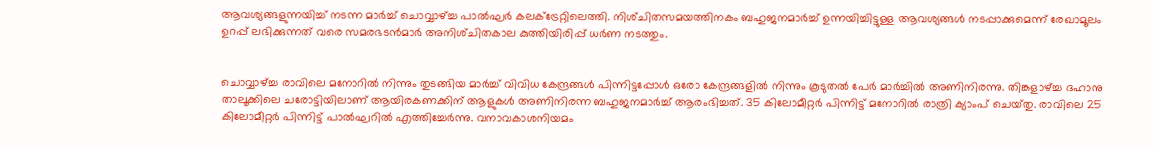ആവശ്യങ്ങളുന്നയിച്ച്‌ നടന്ന മാർച്ച്‌ ചൊവ്വാഴ്‌ച്ച പാൽഘർ കലക്‌ട്രേറ്റിലെത്തി. നിശ്‌ചിതസമയത്തിനകം ബഹുജനമാർച്ച്‌ ഉന്നയിച്ചിട്ടുള്ള ആവശ്യങ്ങൾ നടപ്പാക്കുമെന്ന്‌ രേഖാമൂലം ഉറപ്പ്‌ ലഭിക്കുന്നത്‌ വരെ സമരഭടൻമാർ അനിശ്‌ചിതകാല കുത്തിയിരിപ്പ്‌ ധർണ നടത്തും.


ചൊവ്വാഴ്‌ച്ച രാവിലെ മനോറിൽ നിന്നും തുടങ്ങിയ മാർച്ച്‌ വിവിധ കേന്ദ്രങ്ങൾ പിന്നിട്ടപ്പോൾ ഒരോ കേന്ദ്രങ്ങളിൽ നിന്നും കൂടുതൽ പേർ മാർച്ചിൽ അണിനിരന്നു. തിങ്കളാഴ്‌ച്ച ദഹാനു താലൂക്കിലെ ചരോട്ടിയിലാണ്‌ ആയിരകണക്കിന്‌ ആളുകൾ അണിനിരന്ന ബഹുജനമാർച്ച്‌ ആരംഭിച്ചത്‌. 35 കിലോമീറ്റർ പിന്നിട്ട്‌ മനോറിൽ രാത്രി ക്യാംപ്‌ ചെയ്‌തു. രാവിലെ 25 കിലോമീറ്റർ പിന്നിട്ട്‌ പാൽഘറിൽ എത്തിച്ചേർന്നു. വനാവകാശനിയമം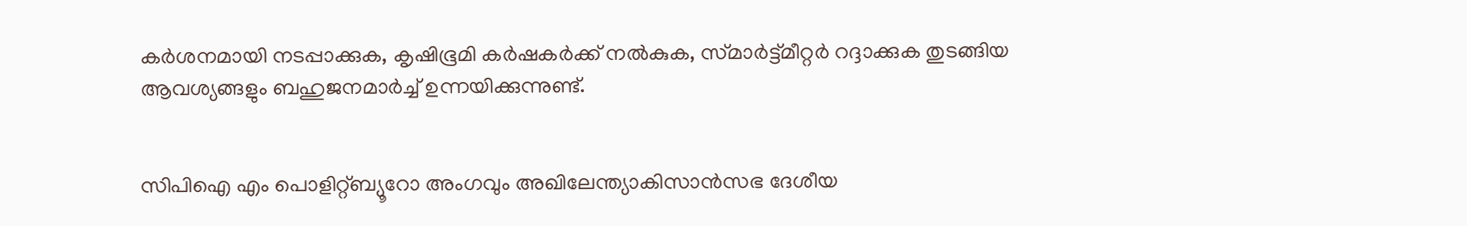കർശനമായി നടപ്പാക്കുക, കൃഷിഭൂമി കർഷകർക്ക്‌ നൽകുക, സ്‌മാർട്ട്‌മീറ്റർ റദ്ദാക്കുക തുടങ്ങിയ ആവശ്യങ്ങളും ബഹുജനമാർച്ച്‌ ഉന്നയിക്കുന്നുണ്ട്‌.


സിപിഐ എം പൊളിറ്റ്‌ബ്യൂറോ അംഗവും അഖിലേന്ത്യാകിസാൻസഭ ദേശീയ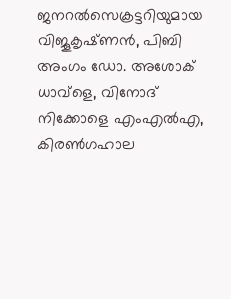ജനറൽസെക്രട്ടറിയുമായ വിജൂകൃഷ്‌ണൻ, പിബി അംഗം ഡോ. അശോക്‌ ധാവ്‌ളെ, വിനോദ്‌ നിക്കോളെ എംഎൽഎ, കിരൺഗഹാല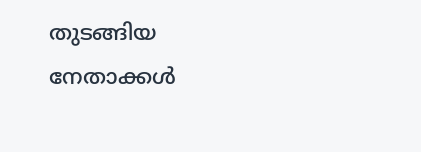തുടങ്ങിയ നേതാക്കൾ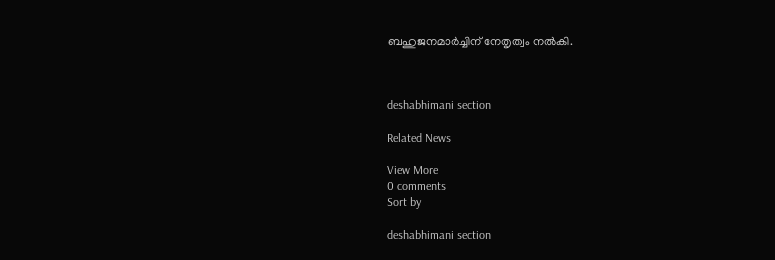ബഹുജനമാർച്ചിന്‌ നേതൃത്വം നൽകി.



deshabhimani section

Related News

View More
0 comments
Sort by

deshabhimani section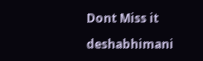Dont Miss it

deshabhimani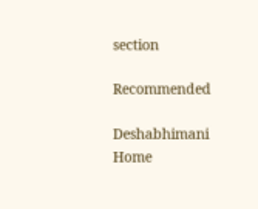section

Recommended

Deshabhimani
Home